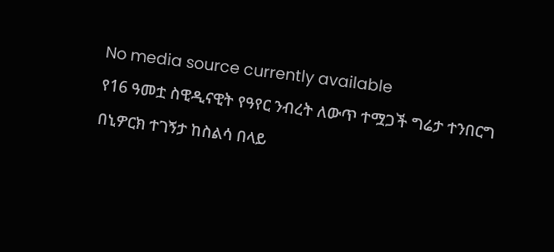No media source currently available
የ16 ዓመቷ ስዊዲናዊት የዓየር ንብረት ለውጥ ተሟጋች ግሬታ ተንበርግ በኒዎርክ ተገኝታ ከስልሳ በላይ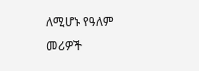ለሚሆኑ የዓለም መሪዎች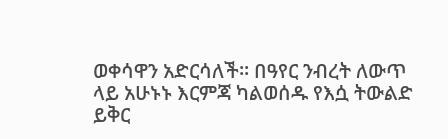ወቀሳዋን አድርሳለች፡፡ በዓየር ንብረት ለውጥ ላይ አሁኑኑ እርምጃ ካልወሰዱ የእሷ ትውልድ ይቅር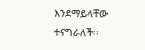እንደማይላቸው ተናግራለች፡፡